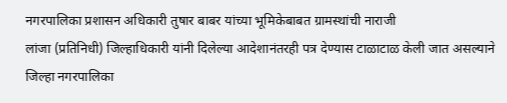नगरपालिका प्रशासन अधिकारी तुषार बाबर यांच्या भूमिकेबाबत ग्रामस्थांची नाराजी
लांजा (प्रतिनिधी) जिल्हाधिकारी यांनी दिलेल्या आदेशानंतरही पत्र देण्यास टाळाटाळ केली जात असल्याने जिल्हा नगरपालिका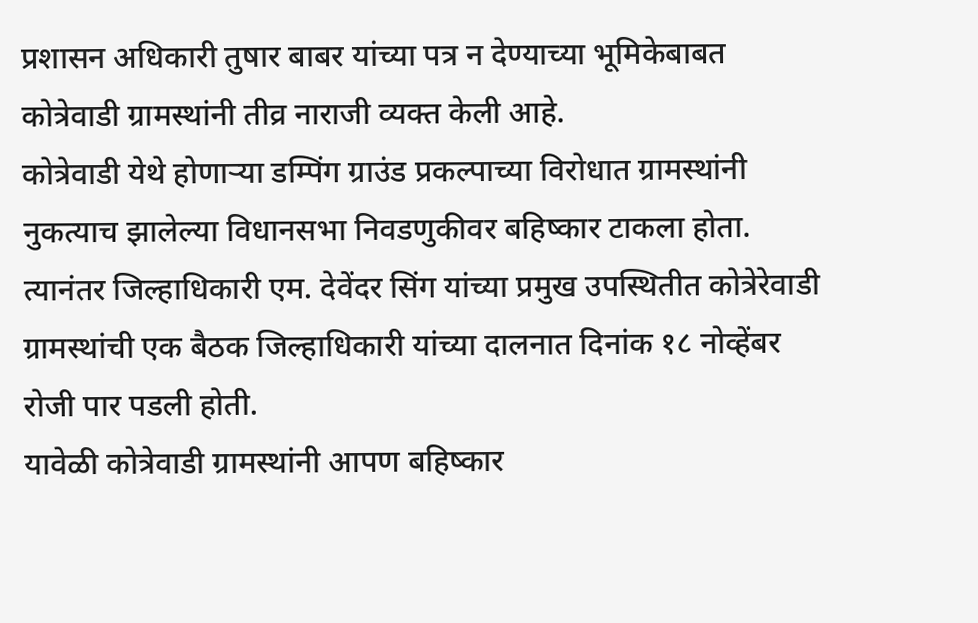प्रशासन अधिकारी तुषार बाबर यांच्या पत्र न देण्याच्या भूमिकेबाबत कोत्रेवाडी ग्रामस्थांनी तीव्र नाराजी व्यक्त केली आहे.
कोत्रेवाडी येथे होणाऱ्या डम्पिंग ग्राउंड प्रकल्पाच्या विरोधात ग्रामस्थांनी नुकत्याच झालेल्या विधानसभा निवडणुकीवर बहिष्कार टाकला होता. त्यानंतर जिल्हाधिकारी एम. देवेंदर सिंग यांच्या प्रमुख उपस्थितीत कोत्रेरेवाडी ग्रामस्थांची एक बैठक जिल्हाधिकारी यांच्या दालनात दिनांक १८ नोव्हेंबर रोजी पार पडली होती.
यावेळी कोत्रेवाडी ग्रामस्थांनी आपण बहिष्कार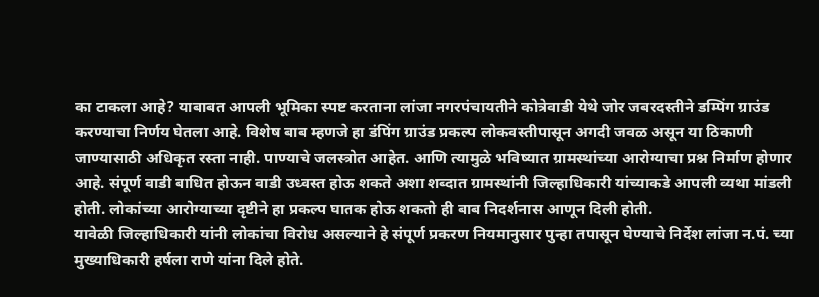का टाकला आहे? याबाबत आपली भूमिका स्पष्ट करताना लांजा नगरपंचायतीने कोत्रेवाडी येथे जोर जबरदस्तीने डम्पिंग ग्राउंड करण्याचा निर्णय घेतला आहे. विशेष बाब म्हणजे हा डंपिंग ग्राउंड प्रकल्प लोकवस्तीपासून अगदी जवळ असून या ठिकाणी जाण्यासाठी अधिकृत रस्ता नाही. पाण्याचे जलस्त्रोत आहेत. आणि त्यामुळे भविष्यात ग्रामस्थांच्या आरोग्याचा प्रश्न निर्माण होणार आहे. संपूर्ण वाडी बाधित होऊन वाडी उध्वस्त होऊ शकते अशा शब्दात ग्रामस्थांनी जिल्हाधिकारी यांच्याकडे आपली व्यथा मांडली होती. लोकांच्या आरोग्याच्या दृष्टीने हा प्रकल्प घातक होऊ शकतो ही बाब निदर्शनास आणून दिली होती.
यावेळी जिल्हाधिकारी यांनी लोकांचा विरोध असल्याने हे संपूर्ण प्रकरण नियमानुसार पुन्हा तपासून घेण्याचे निर्देश लांजा न.पं. च्या मुख्याधिकारी हर्षला राणे यांना दिले होते.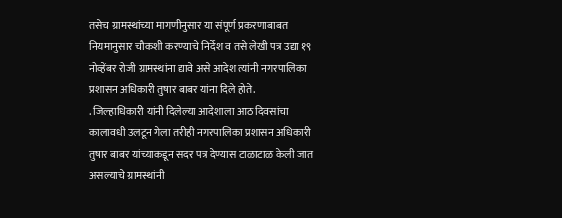तसेच ग्रामस्थांच्या मागणीनुसार या संपूर्ण प्रकरणाबाबत नियमानुसार चौकशी करण्याचे निर्देश व तसे लेखी पत्र उद्या १९ नोव्हेंबर रोजी ग्रामस्थांना द्यावे असे आदेश त्यांनी नगरपालिका प्रशासन अधिकारी तुषार बाबर यांना दिले होते.
. जिल्हाधिकारी यांनी दिलेल्या आदेशाला आठ दिवसांचा कालावधी उलटून गेला तरीही नगरपालिका प्रशासन अधिकारी तुषार बाबर यांच्याकडून सदर पत्र देण्यास टाळाटाळ केली जात असल्याचे ग्रामस्थांनी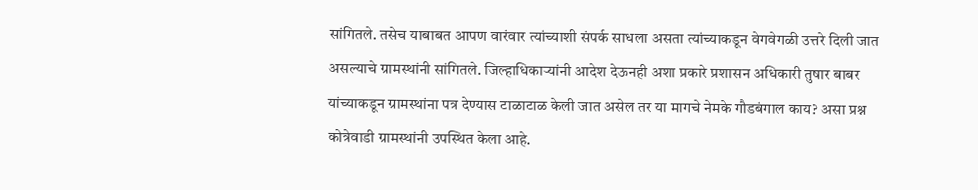सांगितले. तसेच याबाबत आपण वारंवार त्यांच्याशी संपर्क साधला असता त्यांच्याकडून वेगवेगळी उत्तरे दिली जात असल्याचे ग्रामस्थांनी सांगितले. जिल्हाधिकाऱ्यांनी आदेश देऊनही अशा प्रकारे प्रशासन अधिकारी तुषार बाबर यांच्याकडून ग्रामस्थांना पत्र देण्यास टाळाटाळ केली जात असेल तर या मागचे नेमके गौडबंगाल काय? असा प्रश्न कोत्रेवाडी ग्रामस्थांनी उपस्थित केला आहे.